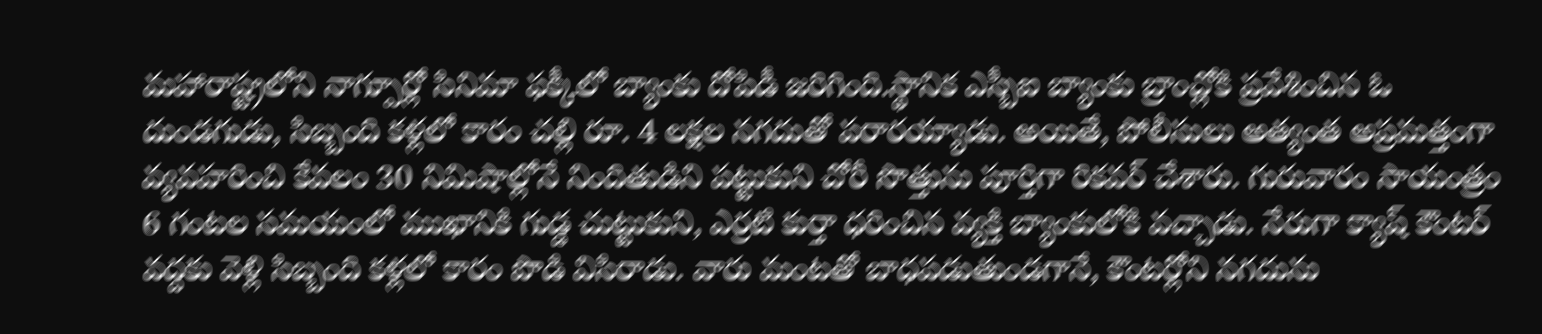మహారాష్ట్రలోని నాగ్పూర్లో సినిమా ఫక్కీలో బ్యాంకు దోపిడీ జరిగింది.స్థానిక ఎస్బీఐ బ్యాంకు బ్రాంచ్లోకి ప్రవేశించిన ఓ దుండగుడు, సిబ్బంది కళ్లలో కారం చల్లి రూ. 4 లక్షల నగదుతో పరారయ్యాడు. అయితే, పోలీసులు అత్యంత అప్రమత్తంగా వ్యవహరించి కేవలం 30 నిమిషాల్లోనే నిందితుడిని పట్టుకుని చోరీ సొత్తును పూర్తిగా రికవర్ చేశారు. గురువారం సాయంత్రం 6 గంటల సమయంలో ముఖానికి గుడ్డ చుట్టుకుని, ఎర్రటి కుర్తా ధరించిన వ్యక్తి బ్యాంకులోకి వచ్చాడు. నేరుగా క్యాష్ కౌంటర్ వద్దకు వెళ్లి సిబ్బంది కళ్లలో కారం పొడి విసిరాడు. వారు మంటతో బాధపడుతుండగానే, కౌంటర్లోని నగదును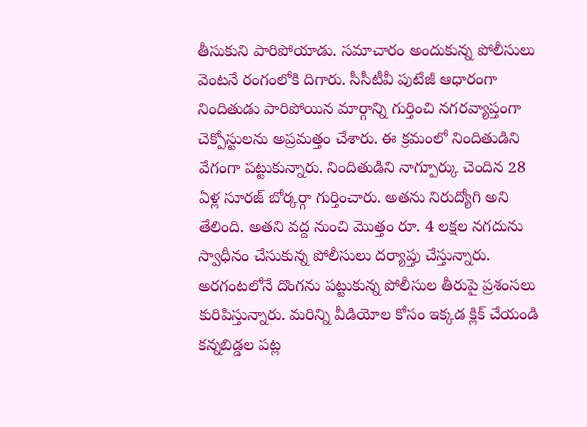తీసుకుని పారిపోయాడు. సమాచారం అందుకున్న పోలీసులు వెంటనే రంగంలోకి దిగారు. సీసీటీవీ పుటేజీ ఆధారంగా నిందితుడు పారిపోయిన మార్గాన్ని గుర్తించి నగరవ్యాప్తంగా చెక్పోస్టులను అప్రమత్తం చేశారు. ఈ క్రమంలో నిందితుడిని వేగంగా పట్టుకున్నారు. నిందితుడిని నాగ్పూర్కు చెందిన 28 ఏళ్ల సూరజ్ బోర్కర్గా గుర్తించారు. అతను నిరుద్యోగి అని తేలింది. అతని వద్ద నుంచి మొత్తం రూ. 4 లక్షల నగదును స్వాధీనం చేసుకున్న పోలీసులు దర్యాప్తు చేస్తున్నారు. అరగంటలోనే దొంగను పట్టుకున్న పోలీసుల తీరుపై ప్రశంసలు కురిపిస్తున్నారు. మరిన్ని వీడియోల కోసం ఇక్కడ క్లిక్ చేయండి కన్నబిడ్డల పట్ల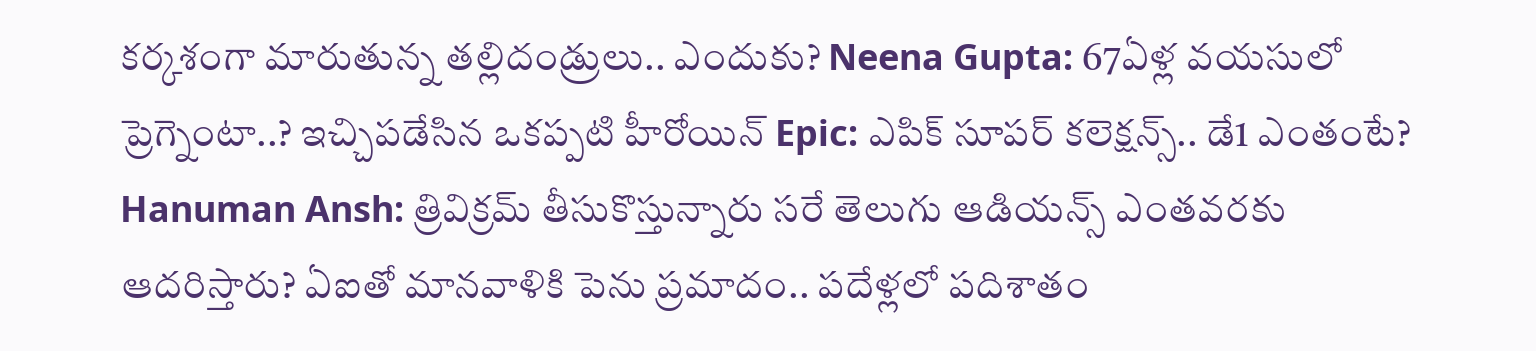కర్కశంగా మారుతున్న తల్లిదండ్రులు.. ఎందుకు? Neena Gupta: 67ఏళ్ల వయసులో ప్రెగ్నెంటా..? ఇచ్చిపడేసిన ఒకప్పటి హీరోయిన్ Epic: ఎపిక్ సూపర్ కలెక్షన్స్.. డే1 ఎంతంటే? Hanuman Ansh: త్రివిక్రమ్ తీసుకొస్తున్నారు సరే తెలుగు ఆడియన్స్ ఎంతవరకు ఆదరిస్తారు? ఏఐతో మానవాళికి పెను ప్రమాదం.. పదేళ్లలో పదిశాతం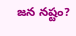జన నష్టం?